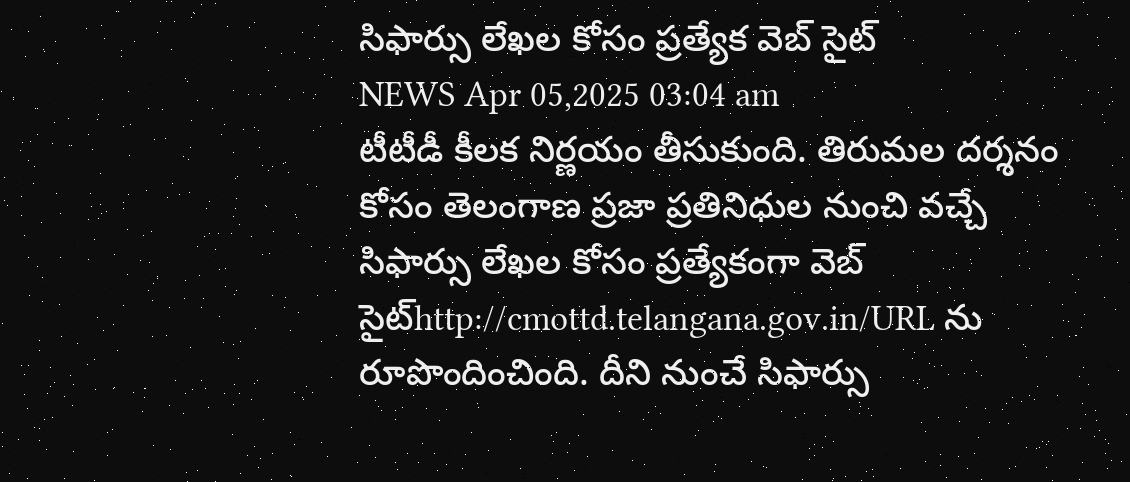సిఫార్సు లేఖల కోసం ప్రత్యేక వెబ్ సైట్
NEWS Apr 05,2025 03:04 am
టీటీడీ కీలక నిర్ణయం తీసుకుంది. తిరుమల దర్శనం కోసం తెలంగాణ ప్రజా ప్రతినిధుల నుంచి వచ్చే సిఫార్సు లేఖల కోసం ప్రత్యేకంగా వెబ్ సైట్http://cmottd.telangana.gov.in/URL ను రూపొందించింది. దీని నుంచే సిఫార్సు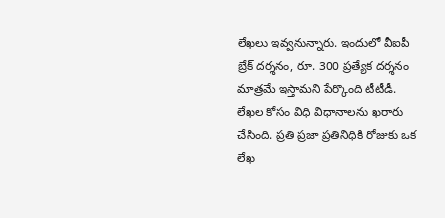లేఖలు ఇవ్వనున్నారు. ఇందులో వీఐపీ బ్రేక్ దర్శనం, రూ. 300 ప్రత్యేక దర్శనం మాత్రమే ఇస్తామని పేర్కొంది టీటీడీ. లేఖల కోసం విధి విధానాలను ఖరారు చేసింది. ప్రతి ప్రజా ప్రతినిధికి రోజుకు ఒక లేఖ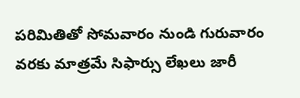పరిమితితో సోమవారం నుండి గురువారం వరకు మాత్రమే సిఫార్సు లేఖలు జారీ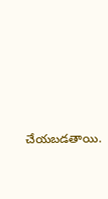చేయబడతాయి.